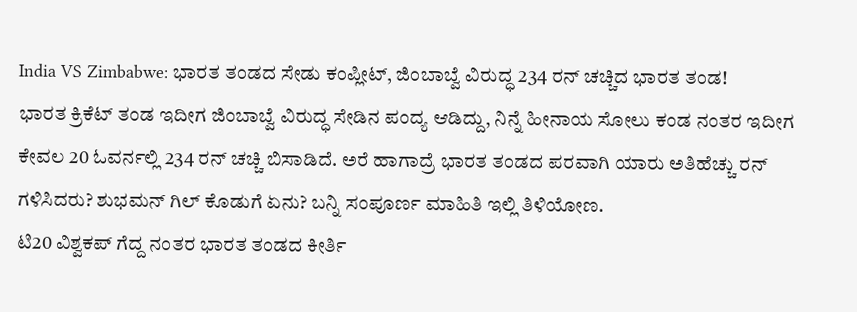India VS Zimbabwe: ಭಾರತ ತಂಡದ ಸೇಡು ಕಂಪ್ಲೀಟ್, ಜಿಂಬಾಬ್ವೆ ವಿರುದ್ಧ 234 ರನ್ ಚಚ್ಚಿದ ಭಾರತ ತಂಡ!
ಭಾರತ ಕ್ರಿಕೆಟ್ ತಂಡ ಇದೀಗ ಜಿಂಬಾಬ್ವೆ ವಿರುದ್ಧ ಸೇಡಿನ ಪಂದ್ಯ ಆಡಿದ್ದು, ನಿನ್ನೆ ಹೀನಾಯ ಸೋಲು ಕಂಡ ನಂತರ ಇದೀಗ ಕೇವಲ 20 ಓವರ್ನಲ್ಲಿ 234 ರನ್ ಚಚ್ಚಿ ಬಿಸಾಡಿದೆ. ಅರೆ ಹಾಗಾದ್ರೆ ಭಾರತ ತಂಡದ ಪರವಾಗಿ ಯಾರು ಅತಿಹೆಚ್ಚು ರನ್ ಗಳಿಸಿದರು? ಶುಭಮನ್ ಗಿಲ್ ಕೊಡುಗೆ ಏನು? ಬನ್ನಿ ಸಂಪೂರ್ಣ ಮಾಹಿತಿ ಇಲ್ಲಿ ತಿಳಿಯೋಣ.
ಟಿ20 ವಿಶ್ವಕಪ್ ಗೆದ್ದ ನಂತರ ಭಾರತ ತಂಡದ ಕೀರ್ತಿ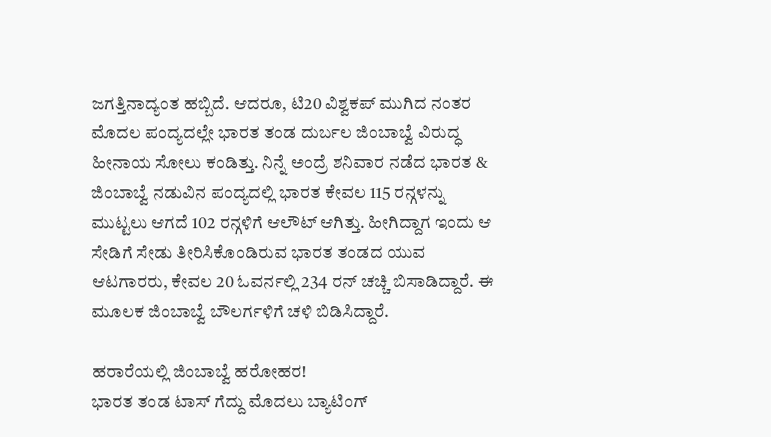ಜಗತ್ತಿನಾದ್ಯಂತ ಹಬ್ಬಿದೆ. ಆದರೂ, ಟಿ20 ವಿಶ್ವಕಪ್ ಮುಗಿದ ನಂತರ ಮೊದಲ ಪಂದ್ಯದಲ್ಲೇ ಭಾರತ ತಂಡ ದುರ್ಬಲ ಜಿಂಬಾಬ್ವೆ ವಿರುದ್ಧ ಹೀನಾಯ ಸೋಲು ಕಂಡಿತ್ತು. ನಿನ್ನೆ ಅಂದ್ರೆ ಶನಿವಾರ ನಡೆದ ಭಾರತ & ಜಿಂಬಾಬ್ವೆ ನಡುವಿನ ಪಂದ್ಯದಲ್ಲಿ ಭಾರತ ಕೇವಲ 115 ರನ್ಗಳನ್ನು ಮುಟ್ಟಲು ಆಗದೆ 102 ರನ್ಗಳಿಗೆ ಆಲೌಟ್ ಆಗಿತ್ತು. ಹೀಗಿದ್ದಾಗ ಇಂದು ಆ ಸೇಡಿಗೆ ಸೇಡು ತೀರಿಸಿಕೊಂಡಿರುವ ಭಾರತ ತಂಡದ ಯುವ ಆಟಗಾರರು, ಕೇವಲ 20 ಓವರ್ನಲ್ಲಿ 234 ರನ್ ಚಚ್ಚಿ ಬಿಸಾಡಿದ್ದಾರೆ. ಈ ಮೂಲಕ ಜಿಂಬಾಬ್ವೆ ಬೌಲರ್ಗಳಿಗೆ ಚಳಿ ಬಿಡಿಸಿದ್ದಾರೆ.

ಹರಾರೆಯಲ್ಲಿ ಜಿಂಬಾಬ್ವೆ ಹರೋಹರ!
ಭಾರತ ತಂಡ ಟಾಸ್ ಗೆದ್ದು ಮೊದಲು ಬ್ಯಾಟಿಂಗ್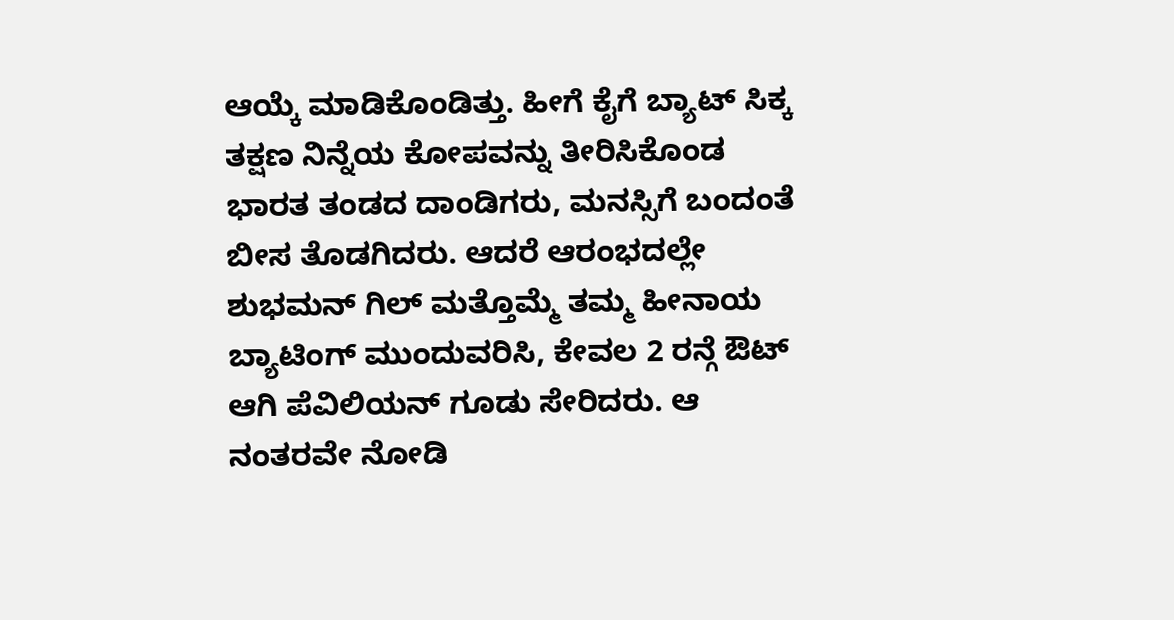ಆಯ್ಕೆ ಮಾಡಿಕೊಂಡಿತ್ತು. ಹೀಗೆ ಕೈಗೆ ಬ್ಯಾಟ್ ಸಿಕ್ಕ ತಕ್ಷಣ ನಿನ್ನೆಯ ಕೋಪವನ್ನು ತೀರಿಸಿಕೊಂಡ ಭಾರತ ತಂಡದ ದಾಂಡಿಗರು, ಮನಸ್ಸಿಗೆ ಬಂದಂತೆ ಬೀಸ ತೊಡಗಿದರು. ಆದರೆ ಆರಂಭದಲ್ಲೇ ಶುಭಮನ್ ಗಿಲ್ ಮತ್ತೊಮ್ಮೆ ತಮ್ಮ ಹೀನಾಯ ಬ್ಯಾಟಿಂಗ್ ಮುಂದುವರಿಸಿ, ಕೇವಲ 2 ರನ್ಗೆ ಔಟ್ ಆಗಿ ಪೆವಿಲಿಯನ್ ಗೂಡು ಸೇರಿದರು. ಆ ನಂತರವೇ ನೋಡಿ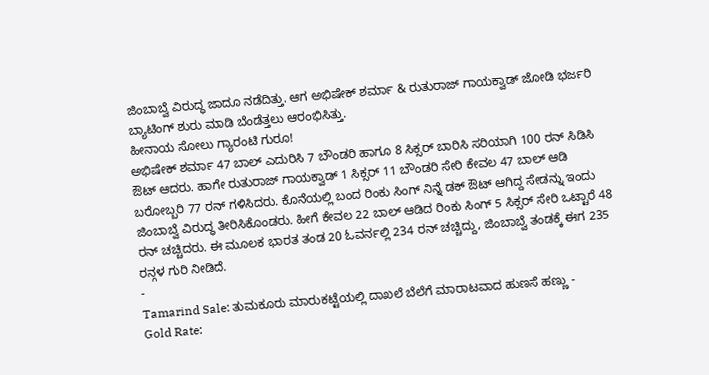ಜಿಂಬಾಬ್ವೆ ವಿರುದ್ಧ ಜಾದೂ ನಡೆದಿತ್ತು. ಆಗ ಅಭಿಷೇಕ್ ಶರ್ಮಾ & ರುತುರಾಜ್ ಗಾಯಕ್ವಾಡ್ ಜೋಡಿ ಭರ್ಜರಿ ಬ್ಯಾಟಿಂಗ್ ಶುರು ಮಾಡಿ ಬೆಂಡೆತ್ತಲು ಆರಂಭಿಸಿತ್ತು.
ಹೀನಾಯ ಸೋಲು ಗ್ಯಾರಂಟಿ ಗುರೂ!
ಅಭಿಷೇಕ್ ಶರ್ಮಾ 47 ಬಾಲ್ ಎದುರಿಸಿ 7 ಬೌಂಡರಿ ಹಾಗೂ 8 ಸಿಕ್ಸರ್ ಬಾರಿಸಿ ಸರಿಯಾಗಿ 100 ರನ್ ಸಿಡಿಸಿ ಔಟ್ ಆದರು. ಹಾಗೇ ರುತುರಾಜ್ ಗಾಯಕ್ವಾಡ್ 1 ಸಿಕ್ಸರ್ 11 ಬೌಂಡರಿ ಸೇರಿ ಕೇವಲ 47 ಬಾಲ್ ಆಡಿ ಬರೋಬ್ಬರಿ 77 ರನ್ ಗಳಿಸಿದರು. ಕೊನೆಯಲ್ಲಿ ಬಂದ ರಿಂಕು ಸಿಂಗ್ ನಿನ್ನೆ ಡಕ್ ಔಟ್ ಆಗಿದ್ದ ಸೇಡನ್ನು ಇಂದು ಜಿಂಬಾಬ್ವೆ ವಿರುದ್ಧ ತೀರಿಸಿಕೊಂಡರು. ಹೀಗೆ ಕೇವಲ 22 ಬಾಲ್ ಆಡಿದ ರಿಂಕು ಸಿಂಗ್ 5 ಸಿಕ್ಸರ್ ಸೇರಿ ಒಟ್ಟಾರೆ 48 ರನ್ ಚಚ್ಚಿದರು. ಈ ಮೂಲಕ ಭಾರತ ತಂಡ 20 ಓವರ್ನಲ್ಲಿ 234 ರನ್ ಚಚ್ಚಿದ್ದು, ಜಿಂಬಾಬ್ವೆ ತಂಡಕ್ಕೆ ಈಗ 235 ರನ್ಗಳ ಗುರಿ ನೀಡಿದೆ.
-
Tamarind Sale: ತುಮಕೂರು ಮಾರುಕಟ್ಟೆಯಲ್ಲಿ ದಾಖಲೆ ಬೆಲೆಗೆ ಮಾರಾಟವಾದ ಹುಣಸೆ ಹಣ್ಣು -
Gold Rate: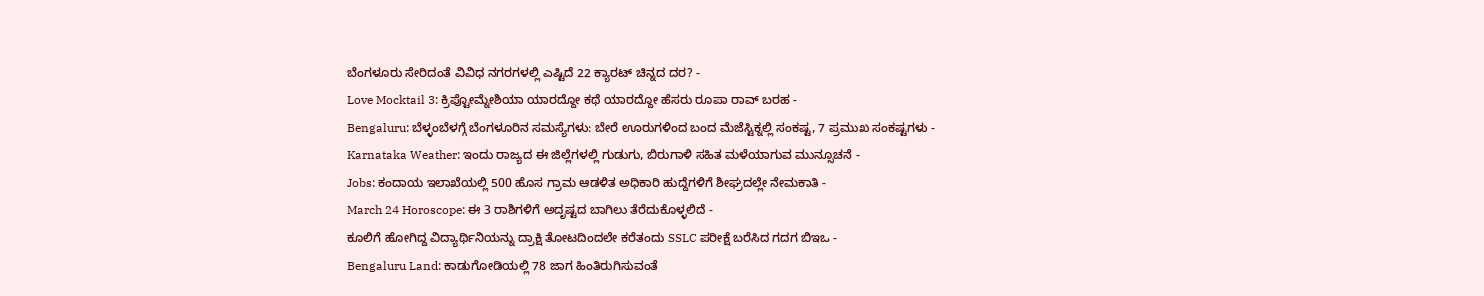ಬೆಂಗಳೂರು ಸೇರಿದಂತೆ ವಿವಿಧ ನಗರಗಳಲ್ಲಿ ಎಷ್ಟಿದೆ 22 ಕ್ಯಾರಟ್ ಚಿನ್ನದ ದರ? -
Love Mocktail 3: ಕ್ರಿಪ್ಟೋಮ್ನೇಶಿಯಾ ಯಾರದ್ದೋ ಕಥೆ ಯಾರದ್ದೋ ಹೆಸರು ರೂಪಾ ರಾವ್ ಬರಹ -
Bengaluru: ಬೆಳ್ಳಂಬೆಳಗ್ಗೆ ಬೆಂಗಳೂರಿನ ಸಮಸ್ಯೆಗಳು: ಬೇರೆ ಊರುಗಳಿಂದ ಬಂದ ಮೆಜೆಸ್ಟಿಕ್ನಲ್ಲಿ ಸಂಕಷ್ಟ, 7 ಪ್ರಮುಖ ಸಂಕಷ್ಟಗಳು -
Karnataka Weather: ಇಂದು ರಾಜ್ಯದ ಈ ಜಿಲ್ಲೆಗಳಲ್ಲಿ ಗುಡುಗು, ಬಿರುಗಾಳಿ ಸಹಿತ ಮಳೆಯಾಗುವ ಮುನ್ಸೂಚನೆ -
Jobs: ಕಂದಾಯ ಇಲಾಖೆಯಲ್ಲಿ 500 ಹೊಸ ಗ್ರಾಮ ಆಡಳಿತ ಅಧಿಕಾರಿ ಹುದ್ದೆಗಳಿಗೆ ಶೀಘ್ರದಲ್ಲೇ ನೇಮಕಾತಿ -
March 24 Horoscope: ಈ 3 ರಾಶಿಗಳಿಗೆ ಅದೃಷ್ಟದ ಬಾಗಿಲು ತೆರೆದುಕೊಳ್ಳಲಿದೆ -
ಕೂಲಿಗೆ ಹೋಗಿದ್ದ ವಿದ್ಯಾರ್ಥಿನಿಯನ್ನು ದ್ರಾಕ್ಷಿ ತೋಟದಿಂದಲೇ ಕರೆತಂದು SSLC ಪರೀಕ್ಷೆ ಬರೆಸಿದ ಗದಗ ಬಿಇಒ -
Bengaluru Land: ಕಾಡುಗೋಡಿಯಲ್ಲಿ 78 ಜಾಗ ಹಿಂತಿರುಗಿಸುವಂತೆ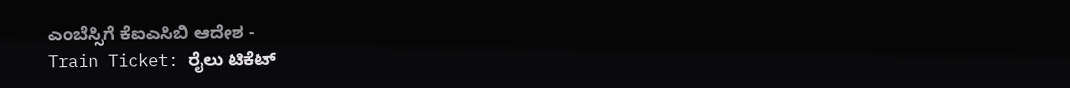ಎಂಬೆಸ್ಸಿಗೆ ಕೆಐಎಸಿಬಿ ಆದೇಶ -
Train Ticket: ರೈಲು ಟಿಕೆಟ್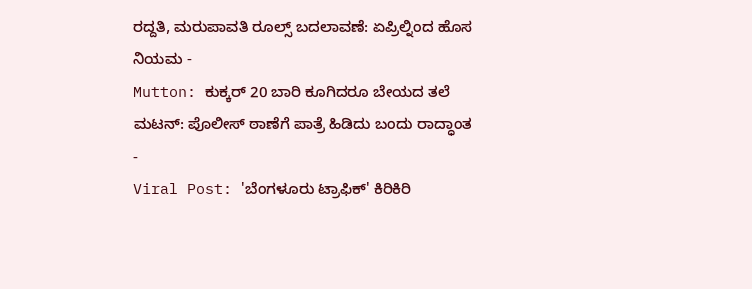ರದ್ದತಿ, ಮರುಪಾವತಿ ರೂಲ್ಸ್ ಬದಲಾವಣೆ: ಏಪ್ರಿಲ್ನಿಂದ ಹೊಸ ನಿಯಮ -
Mutton: ಕುಕ್ಕರ್ 20 ಬಾರಿ ಕೂಗಿದರೂ ಬೇಯದ ತಲೆ ಮಟನ್: ಪೊಲೀಸ್ ಠಾಣೆಗೆ ಪಾತ್ರೆ ಹಿಡಿದು ಬಂದು ರಾದ್ಧಾಂತ -
Viral Post: 'ಬೆಂಗಳೂರು ಟ್ರಾಫಿಕ್' ಕಿರಿಕಿರಿ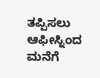ತಪ್ಪಿಸಲು ಆಫೀಸ್ನಿಂದ ಮನೆಗೆ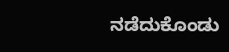ನಡೆದುಕೊಂಡು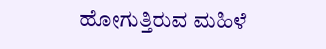ಹೋಗುತ್ತಿರುವ ಮಹಿಳೆ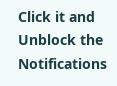Click it and Unblock the Notifications